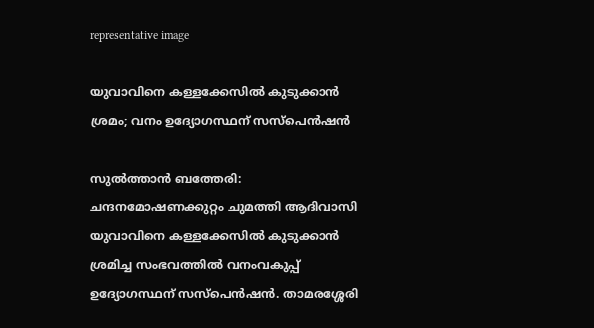representative image

യുവാവിനെ കള്ളക്കേസിൽ കുടുക്കാൻ ശ്രമം; വനം ഉദ്യോഗസ്ഥന് സസ്പെൻഷൻ

സുൽത്താൻ ബത്തേരി: ചന്ദനമോഷണക്കുറ്റം ചുമത്തി ആദിവാസി യുവാവിനെ കള്ളക്കേസിൽ കുടുക്കാൻ ശ്രമിച്ച സംഭവത്തിൽ വനംവകുപ്പ് ഉദ്യോഗസ്ഥന് സസ്പെൻഷൻ. താമരശ്ശേരി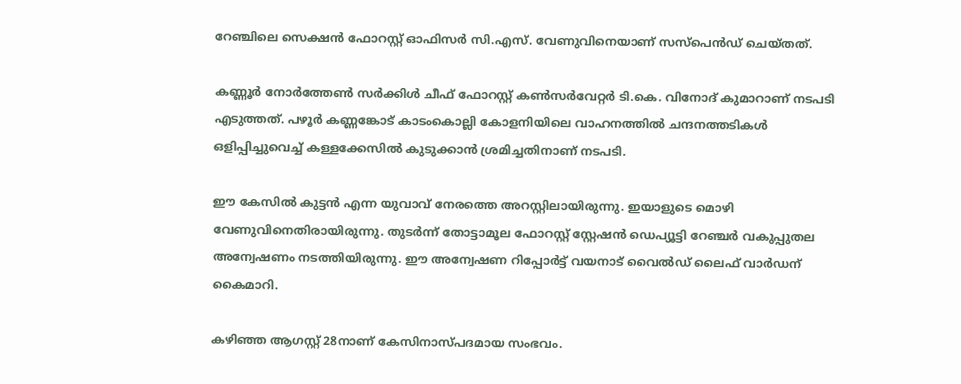റേഞ്ചിലെ സെക്ഷൻ ഫോറസ്റ്റ് ഓഫിസർ സി.എസ്. വേണുവിനെയാണ് സസ്പെൻഡ് ചെയ്തത്.

കണ്ണൂർ നോർത്തേൺ സർക്കിൾ ചീഫ് ഫോറസ്റ്റ് കൺസർവേറ്റർ ടി.കെ. വിനോദ് കുമാറാണ് നടപടി എടുത്തത്. പഴൂർ കണ്ണങ്കോട് കാടംകൊല്ലി കോളനിയിലെ വാഹനത്തിൽ ചന്ദനത്തടികൾ ഒളിപ്പിച്ചുവെച്ച് കള്ളക്കേസിൽ കുടുക്കാൻ ശ്രമിച്ചതിനാണ് നടപടി.

ഈ കേസിൽ കുട്ടൻ എന്ന യുവാവ് നേരത്തെ അറസ്റ്റിലായിരുന്നു. ഇയാളുടെ മൊഴി വേണുവിനെതിരായിരുന്നു. തുടർന്ന് തോട്ടാമൂല ഫോറസ്റ്റ് സ്റ്റേഷൻ ഡെപ്യൂട്ടി റേഞ്ചർ വകുപ്പുതല അന്വേഷണം നടത്തിയിരുന്നു. ഈ അന്വേഷണ റിപ്പോർട്ട് വയനാട് വൈൽഡ് ലൈഫ് വാർഡന് കൈമാറി.

കഴിഞ്ഞ ആഗസ്റ്റ് 28നാണ് കേസിനാസ്പദമായ സംഭവം.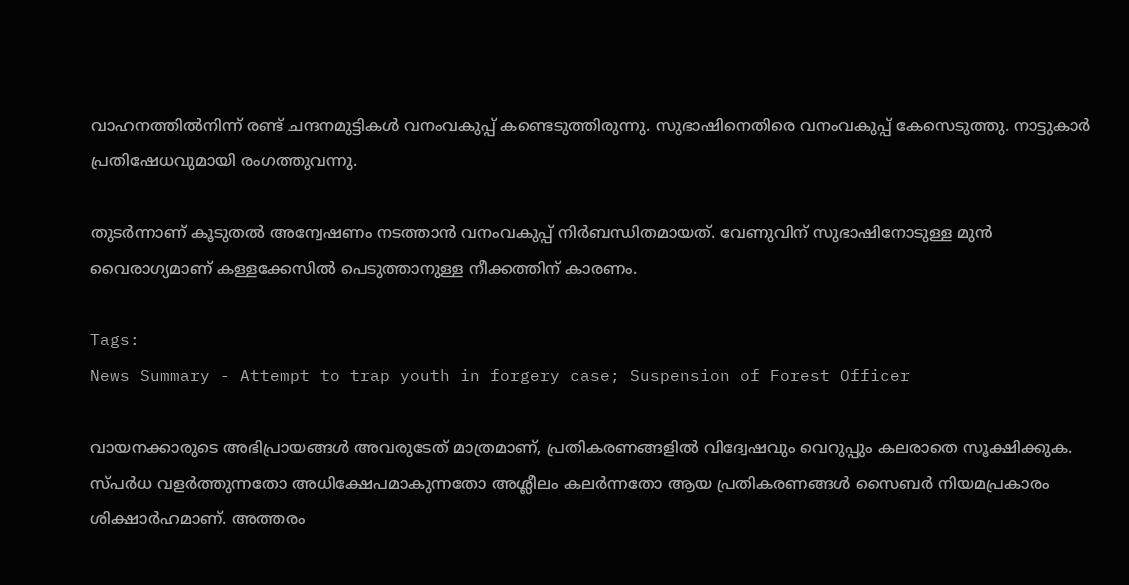വാഹനത്തിൽനിന്ന് രണ്ട് ചന്ദനമുട്ടികൾ വനംവകുപ്പ് കണ്ടെടുത്തിരുന്നു. സുഭാഷിനെതിരെ വനംവകുപ്പ് കേസെടുത്തു. നാട്ടുകാർ പ്രതിഷേധവുമായി രംഗത്തുവന്നു.

തുടർന്നാണ് കൂടുതൽ അന്വേഷണം നടത്താൻ വനംവകുപ്പ് നിർബന്ധിതമായത്. വേണുവിന് സുഭാഷിനോടുള്ള മുൻ വൈരാഗ്യമാണ് കള്ളക്കേസിൽ പെടുത്താനുള്ള നീക്കത്തിന് കാരണം.

Tags:
News Summary - Attempt to trap youth in forgery case; Suspension of Forest Officer

വായനക്കാരുടെ അഭിപ്രായങ്ങള്‍ അവരുടേത് മാത്രമാണ്, പ്രതികരണങ്ങളിൽ വിദ്വേഷവും വെറുപ്പും കലരാതെ സൂക്ഷിക്കുക. സ്പർധ വളർത്തുന്നതോ അധിക്ഷേപമാകുന്നതോ അശ്ലീലം കലർന്നതോ ആയ പ്രതികരണങ്ങൾ സൈബർ നിയമപ്രകാരം ശിക്ഷാർഹമാണ്. അത്തരം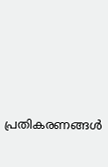പ്രതികരണങ്ങൾ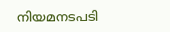നിയമനടപടി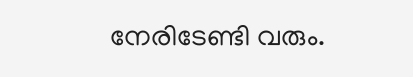നേരിടേണ്ടി വരും.